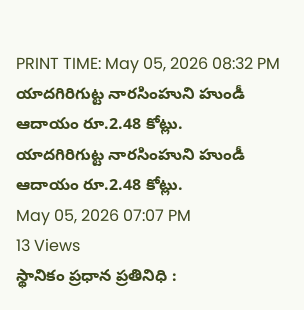PRINT TIME: May 05, 2026 08:32 PM
యాదగిరిగుట్ట నారసింహుని హుండీ ఆదాయం రూ.2.48 కోట్లు.
యాదగిరిగుట్ట నారసింహుని హుండీ ఆదాయం రూ.2.48 కోట్లు.
May 05, 2026 07:07 PM
13 Views
స్థానికం ప్రధాన ప్రతినిధి :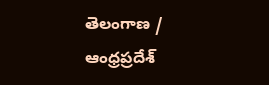తెలంగాణ / ఆంధ్రప్రదేశ్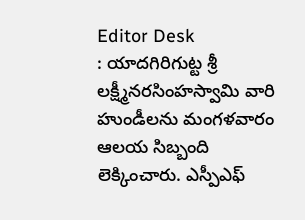Editor Desk
: యాదగిరిగుట్ట శ్రీ లక్ష్మీనరసింహస్వామి వారి హుండీలను మంగళవారం ఆలయ సిబ్బంది లెక్కించారు. ఎస్పీఎఫ్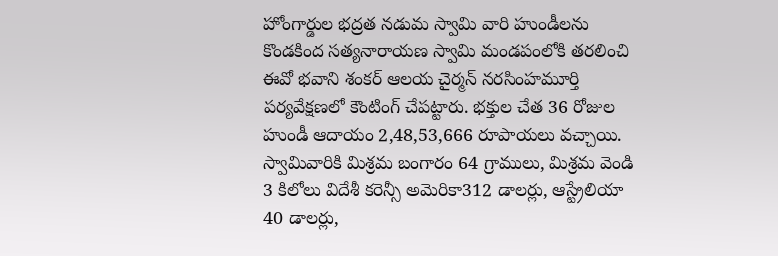హోంగార్డుల భద్రత నడుమ స్వామి వారి హుండీలను కొండకింద సత్యనారాయణ స్వామి మండపంలోకి తరలించి ఈవో భవాని శంకర్ ఆలయ చైర్మన్ నరసింహమూర్తి పర్యవేక్షణలో కౌంటింగ్ చేపట్టారు. భక్తుల చేత 36 రోజుల హుండీ ఆదాయం 2,48,53,666 రూపాయలు వచ్చాయి. స్వామివారికి మిశ్రమ బంగారం 64 గ్రాములు, మిశ్రమ వెండి 3 కిలోలు విదేశీ కరెన్సీ అమెరికా312 డాలర్లు, ఆస్ట్రేలియా 40 డాలర్లు,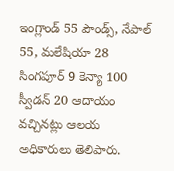ఇంగ్లాండ్ 55 పౌండ్స్, నేపాల్ 55, మలేషియా 28 సింగపూర్ 9 కెన్యా 100 స్వీడన్ 20 ఆదాయం వచ్చినట్లు ఆలయ అధికారులు తెలిపారు.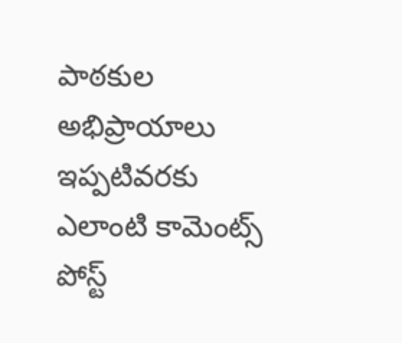పాఠకుల అభిప్రాయాలు
ఇప్పటివరకు ఎలాంటి కామెంట్స్ పోస్ట్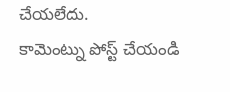చేయలేదు.
కామెంట్ను పోస్ట్ చేయండి